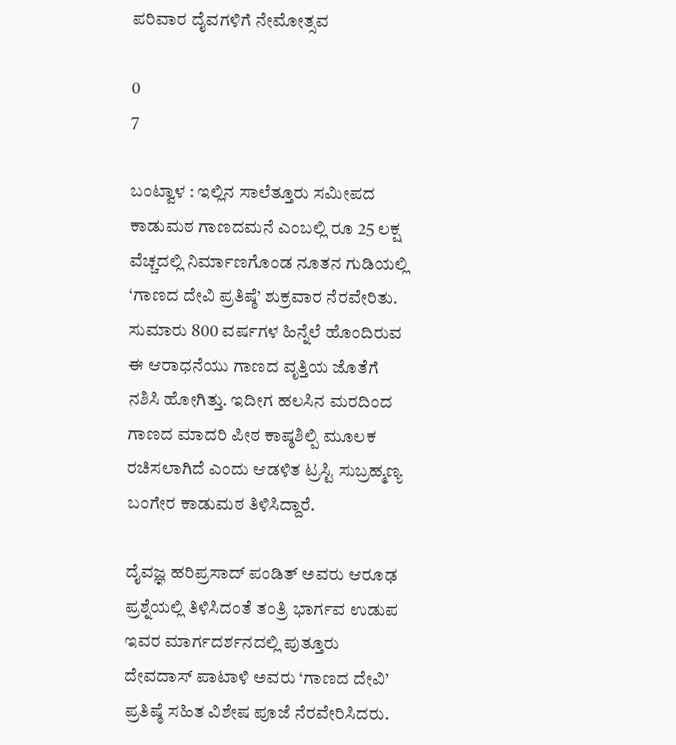ಪರಿವಾರ ದೈವಗಳಿಗೆ ನೇಮೋತ್ಸವ

0
7

ಬಂಟ್ವಾಳ : ಇಲ್ಲಿನ ಸಾಲೆತ್ತೂರು ಸಮೀಪದ ಕಾಡುಮಠ ಗಾಣದಮನೆ ಎಂಬಲ್ಲಿ ರೂ 25 ಲಕ್ಷ ವೆಚ್ಚದಲ್ಲಿ ನಿರ್ಮಾಣಗೊಂಡ ನೂತನ ಗುಡಿಯಲ್ಲಿ ‘ಗಾಣದ ದೇವಿ ಪ್ರತಿಷ್ಠೆ’ ಶುಕ್ರವಾರ ನೆರವೇರಿತು. ಸುಮಾರು 800 ವರ್ಷಗಳ ಹಿನ್ನೆಲೆ ಹೊಂದಿರುವ ಈ ಆರಾಧನೆಯು ಗಾಣದ ವೃತ್ತಿಯ ಜೊತೆಗೆ ನಶಿಸಿ ಹೋಗಿತ್ತು. ಇದೀಗ ಹಲಸಿನ ಮರದಿಂದ ಗಾಣದ ಮಾದರಿ ಪೀಠ ಕಾಷ್ಠಶಿಲ್ಪಿ ಮೂಲಕ ರಚಿಸಲಾಗಿದೆ ಎಂದು ಆಡಳಿತ ಟ್ರಸ್ಟಿ ಸುಬ್ರಹ್ಮಣ್ಯ ಬಂಗೇರ ಕಾಡುಮಠ ತಿಳಿಸಿದ್ದಾರೆ.

ದೈವಜ್ಞ ಹರಿಪ್ರಸಾದ್ ಪಂಡಿತ್ ಅವರು ಆರೂಢ ಪ್ರಶ್ನೆಯಲ್ಲಿ ತಿಳಿಸಿದಂತೆ ತಂತ್ರಿ ಭಾರ್ಗವ ಉಡುಪ ಇವರ ಮಾರ್ಗದರ್ಶನದಲ್ಲಿ ಪುತ್ತೂರು ದೇವದಾಸ್ ಪಾಟಾಳಿ ಅವರು ‘ಗಾಣದ ದೇವಿ’ ಪ್ರತಿಷ್ಠೆ ಸಹಿತ ವಿಶೇಷ ಪೂಜೆ ನೆರವೇರಿಸಿದರು.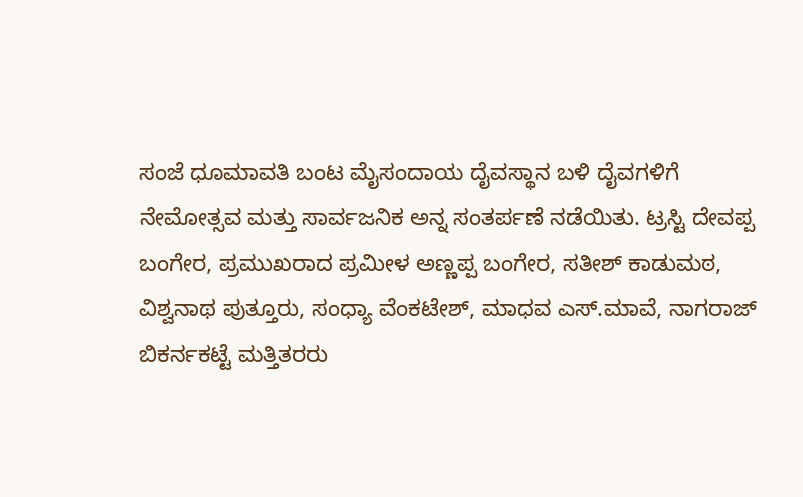ಸಂಜೆ ಧೂಮಾವತಿ ಬಂಟ ಮೈಸಂದಾಯ ದೈವಸ್ಥಾನ ಬಳಿ ದೈವಗಳಿಗೆ ನೇಮೋತ್ಸವ ಮತ್ತು ಸಾರ್ವಜನಿಕ ಅನ್ನ ಸಂತರ್ಪಣೆ ನಡೆಯಿತು. ಟ್ರಸ್ಟಿ ದೇವಪ್ಪ ಬಂಗೇರ, ಪ್ರಮುಖರಾದ ಪ್ರಮೀಳ ಅಣ್ಣಪ್ಪ ಬಂಗೇರ, ಸತೀಶ್ ಕಾಡುಮಠ, ವಿಶ್ವನಾಥ ಪುತ್ತೂರು, ಸಂಧ್ಯಾ ವೆಂಕಟೇಶ್, ಮಾಧವ ಎಸ್.ಮಾವೆ, ನಾಗರಾಜ್ ಬಿಕರ್ನಕಟ್ಟೆ ಮತ್ತಿತರರು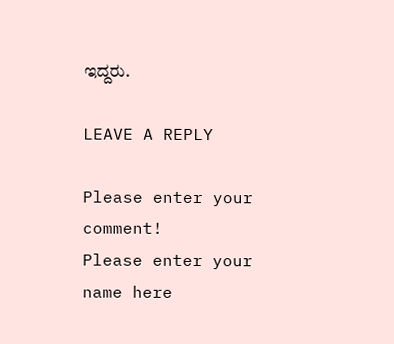ಇದ್ದರು.

LEAVE A REPLY

Please enter your comment!
Please enter your name here